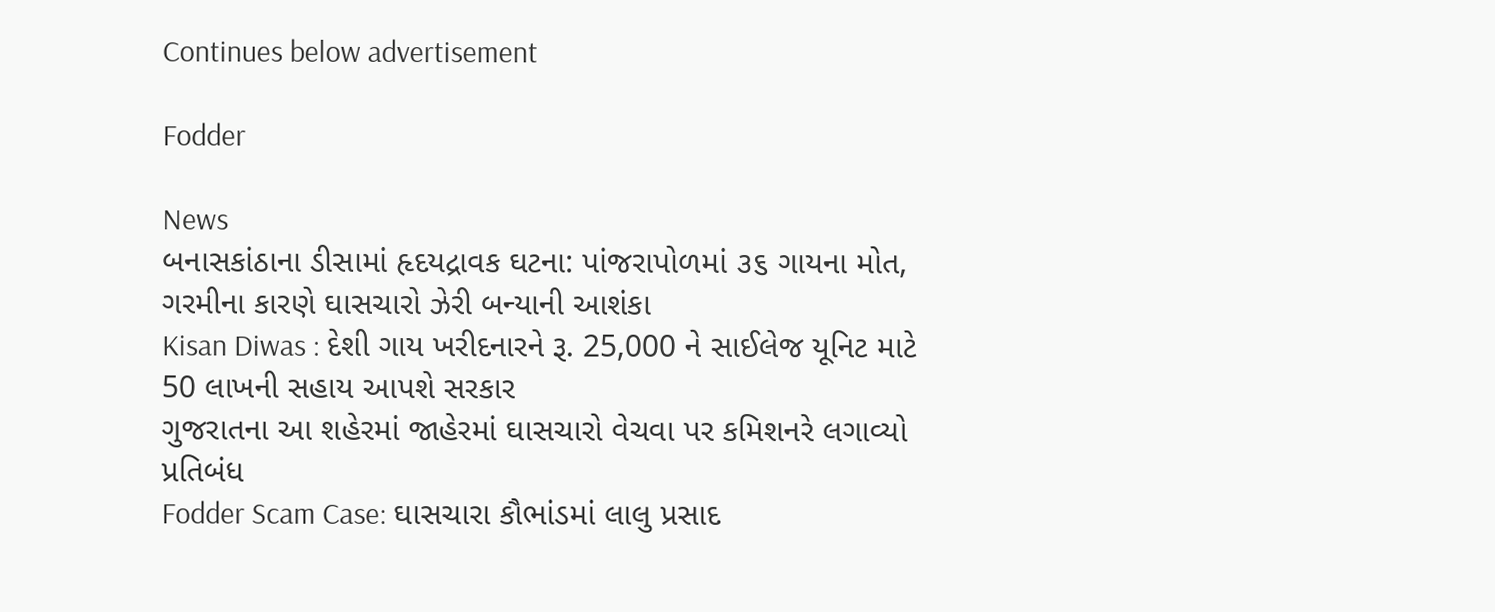Continues below advertisement

Fodder

News
બનાસકાંઠાના ડીસામાં હૃદયદ્રાવક ઘટના: પાંજરાપોળમાં ૩૬ ગાયના મોત, ગરમીના કારણે ઘાસચારો ઝેરી બન્યાની આશંકા
Kisan Diwas : દેશી ગાય ખરીદનારને રૂ. 25,000 ને સાઈલેજ યૂનિટ માટે 50 લાખની સહાય આપશે સરકાર
ગુજરાતના આ શહેરમાં જાહેરમાં ઘાસચારો વેચવા પર કમિશનરે લગાવ્યો પ્રતિબંધ
Fodder Scam Case: ઘાસચારા કૌભાંડમાં લાલુ પ્રસાદ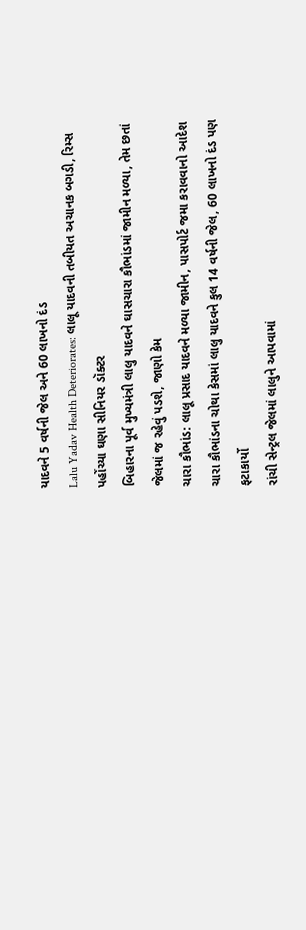યાદવને 5 વર્ષની જેલ અને 60 લાખનો દંડ
Lalu Yadav Health Deteriorates: લાલૂ યાદવની તબીયત અચાનક બગડી, રિમ્સ પહોંચ્યા ઘણા સીનિયર ડૉક્ટર
બિહારના પૂર્વ મુખ્યમંત્રી લાલુ યાદવને ઘાસચારા કૌભાંડમાં જામીન મળ્યા, તેમ છતાં જેલમાં જ રહેવું પડશે, જાણો કેમ
ચારા કૌભાંડ: લાલૂ પ્રસાદ યાદવને મળ્યા જામીન, પાસપોર્ટ જમા કરાવવાનો આદેશ
ચારા કૌભાંડના ચોથા કેસમાં લાલુ યાદવને કુલ 14 વર્ષની જેલ, 60 લાખનો દંડ પણ ફટાકાર્યો
રાંચી સેન્ટ્રલ જેલમાં લાલુને આપવામાં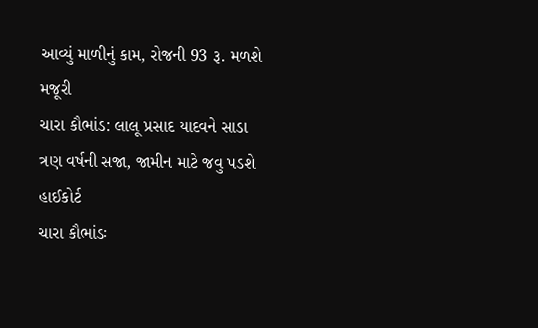આવ્યું માળીનું કામ, રોજની 93 રૂ. મળશે મજૂરી
ચારા કૌભાંડ: લાલૂ પ્રસાદ યાદવને સાડા ત્રણ વર્ષની સજા, જામીન માટે જવુ પડશે હાઈકોર્ટ
ચારા કૌભાંડઃ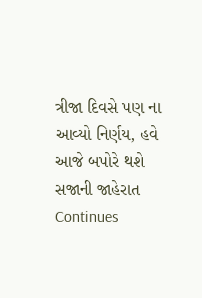ત્રીજા દિવસે પણ ના આવ્યો નિર્ણય, હવે આજે બપોરે થશે સજાની જાહેરાત
Continues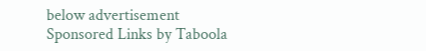below advertisement
Sponsored Links by Taboola